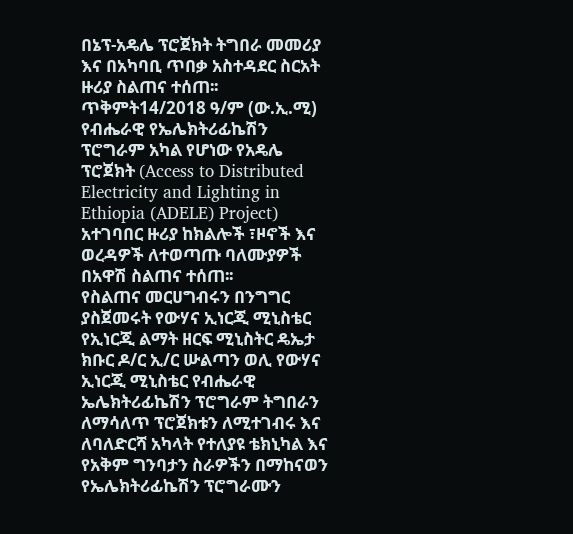በኔፕ-አዴሌ ፕሮጀክት ትግበራ መመሪያ እና በአካባቢ ጥበቃ አስተዳደር ስርአት ዙሪያ ስልጠና ተሰጠ፡፡
ጥቅምት14/2018 ዓ/ም (ው.ኢ.ሚ) የብሔራዊ የኤሌክትሪፊኬሽን ፕሮግራም አካል የሆነው የአዴሌ ፕሮጀክት (Access to Distributed Electricity and Lighting in Ethiopia (ADELE) Project) አተገባበር ዙሪያ ከክልሎች ፣ዞኖች እና ወረዳዎች ለተወጣጡ ባለሙያዎች በአዋሽ ስልጠና ተሰጠ፡፡
የስልጠና መርሀግብሩን በንግግር ያስጀመሩት የውሃና ኢነርጂ ሚኒስቴር የኢነርጂ ልማት ዘርፍ ሚኒስትር ዴኤታ ክቡር ዶ/ር ኢ/ር ሡልጣን ወሊ የውሃና ኢነርጂ ሚኒስቴር የብሔራዊ ኤሌክትሪፊኬሽን ፕሮግራም ትግበራን ለማሳለጥ ፕሮጀክቱን ለሚተገብሩ እና ለባለድርሻ አካላት የተለያዩ ቴክኒካል እና የአቅም ግንባታን ስራዎችን በማከናወን የኤሌክትሪፊኬሽን ፕሮግራሙን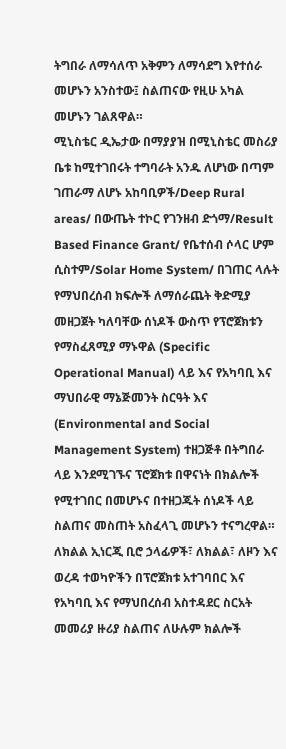ትግበራ ለማሳለጥ አቅምን ለማሳደግ እየተሰራ መሆኑን አንስተው፤ ስልጠናው የዚሁ አካል መሆኑን ገልጸዋል።
ሚኒስቴር ዲኤታው በማያያዝ በሚኒስቴር መስሪያ ቤቱ ከሚተገበሩት ተግባራት አንዱ ለሆነው በጣም ገጠራማ ለሆኑ አከባቢዎች/Deep Rural areas/ በውጤት ተኮር የገንዘብ ድጎማ/Result Based Finance Grant/ የቤተሰብ ሶላር ሆም ሲስተም/Solar Home System/ በገጠር ላሉት የማህበረሰብ ክፍሎች ለማሰራጨት ቅድሚያ መዘጋጀት ካለባቸው ሰነዶች ውስጥ የፕሮጀክቱን የማስፈጸሚያ ማኑዋል (Specific Operational Manual) ላይ እና የአካባቢ እና ማህበራዊ ማኔጅመንት ስርዓት እና (Environmental and Social Management System) ተዘጋጅቶ በትግበራ ላይ እንደሚገኙና ፕሮጀክቱ በዋናነት በክልሎች የሚተገበር በመሆኑና በተዘጋጁት ሰነዶች ላይ ስልጠና መስጠት አስፈላጊ መሆኑን ተናግረዋል።
ለክልል ኢነርጂ ቢሮ ኃላፊዎች፣ ለክልል፣ ለዞን እና ወረዳ ተወካዮችን በፕሮጀክቱ አተገባበር እና የአካባቢ እና የማህበረሰብ አስተዳደር ስርአት መመሪያ ዙሪያ ስልጠና ለሁሉም ክልሎች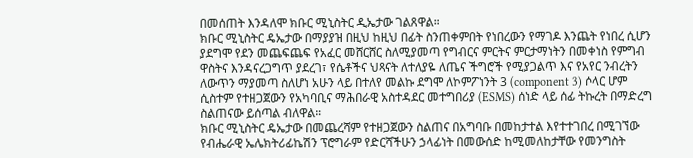በመሰጠት እንዳለሞ ክቡር ሚኒስትር ዲኤታው ገልጸዋል።
ክቡር ሚኒስትር ዴኤታው በማያያዝ በዚህ ከዚህ በፊት ስንጠቀምበት የነበረውን የማገዶ እንጨት የነበረ ሲሆን ያደግሞ የደን መጨፍጨፍ የአፈር መሸርሸር ስለሚያመጣ የግብርና ምርትና ምርታማነትን በመቀነስ የምግብ ዋስትና እንዳናረጋግጥ ያደረገ፣ የሴቶችና ህጻናት ለተለያዬ ለጤና ችግሮች የሚያጋልጥ እና የአየር ንብረትን ለውጥን ማያመጣ ስለሆነ አሁን ላይ በተለየ መልኩ ደግሞ ለኮምፖነንት 3 (component 3) ሶላር ሆም ሲስተም የተዘጋጀውን የአካባቢና ማሕበራዊ አስተዳደር መተግበሪያ (ESMS) ሰነድ ላይ ሰፊ ትኩረት በማድረግ ስልጠናው ይሰጣል ብለዋል።
ክቡር ሚኒስትር ዴኤታው በመጨረሻም የተዘጋጀውን ስልጠና በአግባቡ በመከታተል እየተተገበረ በሚገኘው የብሔራዊ ኤሌክትሪፊኬሽን ፕሮግራም የድርሻችሁን ኃላፊነት በመውሰድ ከሚመለከታቸው የመንግስት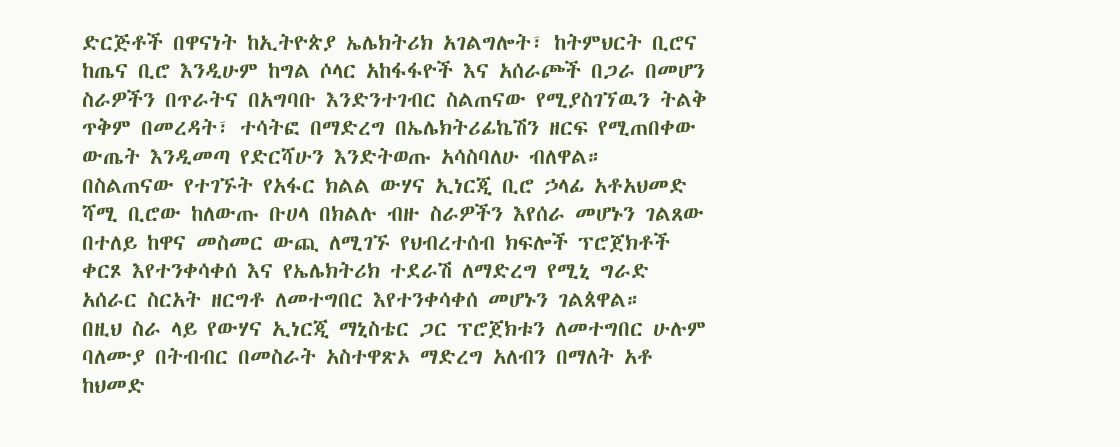ድርጅቶች በዋናነት ከኢትዮጵያ ኤሌክትሪክ አገልግሎት፣ ከትምህርት ቢሮና ከጤና ቢሮ እንዲሁም ከግል ሶላር አከፋፋዮች እና አሰራጮች በጋራ በመሆን ስራዎችን በጥራትና በአግባቡ እንድንተገብር ስልጠናው የሚያስገኘዉን ትልቅ ጥቅም በመረዳት፣ ተሳትፎ በማድረግ በኤሌክትሪፊኬሽን ዘርፍ የሚጠበቀው ውጤት እንዲመጣ የድርሻሁን እንድትወጡ አሳስባለሁ ብለዋል።
በስልጠናው የተገኙት የአፋር ክልል ውሃና ኢነርጂ ቢሮ ኃላፊ አቶአህመድ ሻሚ ቢሮው ከለውጡ ቡሀላ በክልሉ ብዙ ስራዎችን እየሰራ መሆኑን ገልጸው በተለይ ከዋና መስመር ውጪ ለሚገኙ የህብረተሰብ ክፍሎች ፕሮጀክቶች ቀርጾ እየተንቀሳቀሰ እና የኤሌክትሪክ ተደራሽ ለማድረግ የሚኒ ግራድ አሰራር ስርአት ዘርግቶ ለመተግበር እየተንቀሳቀሰ መሆኑን ገልጰዋል።
በዚህ ስራ ላይ የውሃና ኢነርጂ ማኒስቴር ጋር ፕሮጀክቱን ለመተግበር ሁሉም ባለሙያ በትብብር በመስራት አስተዋጽኦ ማድረግ አለብን በማለት አቶ ከህመድ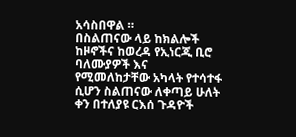አሳስበዋል ።
በስልጠናው ላይ ከክልሎች ከዞኖችና ከወረዳ የኢነርጂ ቢሮ ባለሙያዎች እና የሚመለከታቸው አካላት የተሳተፋ ሲሆን ስልጠናው ለቀጣይ ሁለት ቀን በተለያዩ ርእሰ ጉዳዮች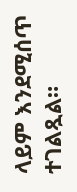ላይም እንደሚሰጥ ተገልጿል።